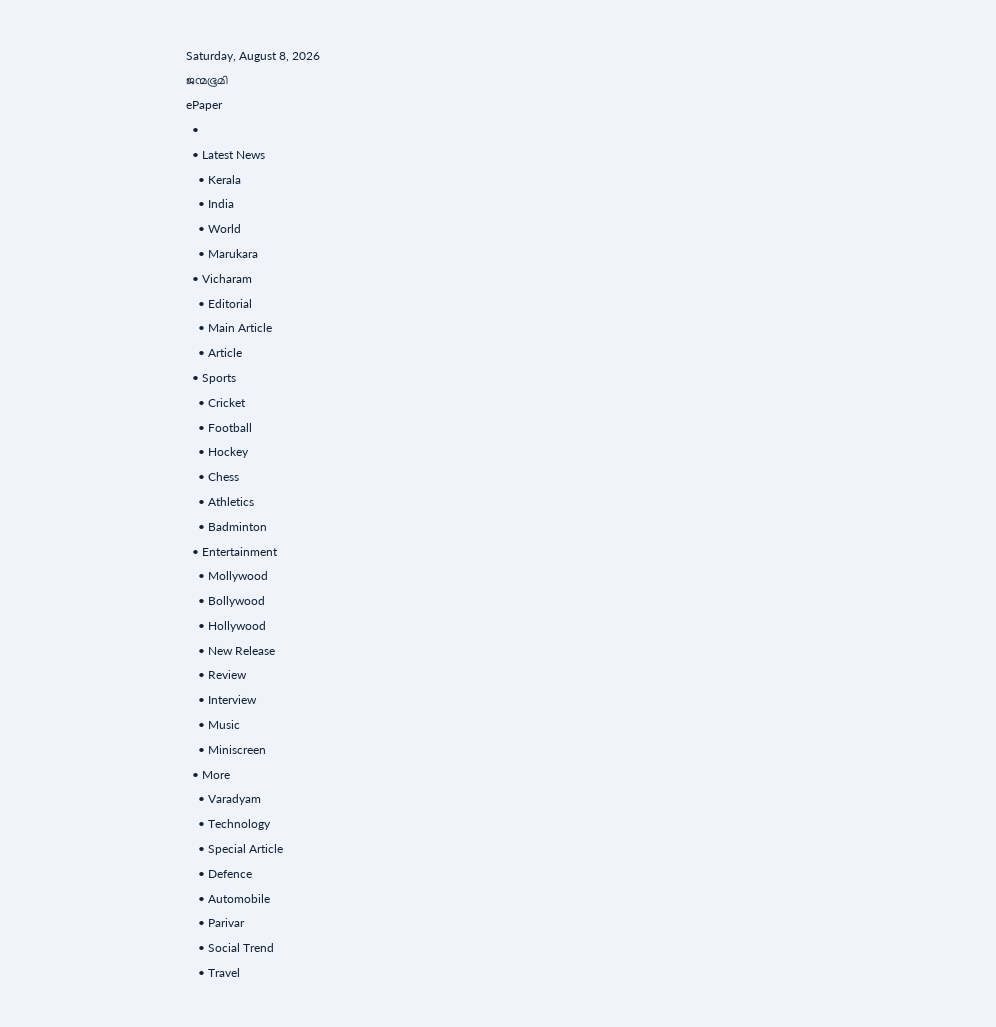Saturday, August 8, 2026
ജന്മഭൂമി
ePaper
  •
  • Latest News
    • Kerala
    • India
    • World
    • Marukara
  • Vicharam
    • Editorial
    • Main Article
    • Article
  • Sports
    • Cricket
    • Football
    • Hockey
    • Chess
    • Athletics
    • Badminton
  • Entertainment
    • Mollywood
    • Bollywood
    • Hollywood
    • New Release
    • Review
    • Interview
    • Music
    • Miniscreen
  • More
    • Varadyam
    • Technology
    • Special Article
    • Defence
    • Automobile
    • Parivar
    • Social Trend
    • Travel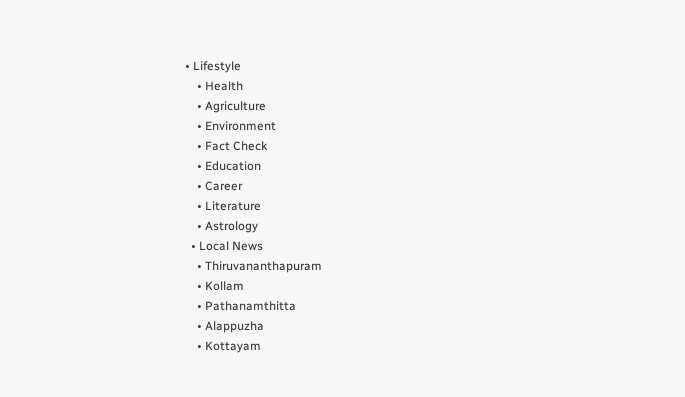• Lifestyle
    • Health
    • Agriculture
    • Environment
    • Fact Check
    • Education
    • Career
    • Literature
    • Astrology
  • Local News
    • Thiruvananthapuram
    • Kollam
    • Pathanamthitta
    • Alappuzha
    • Kottayam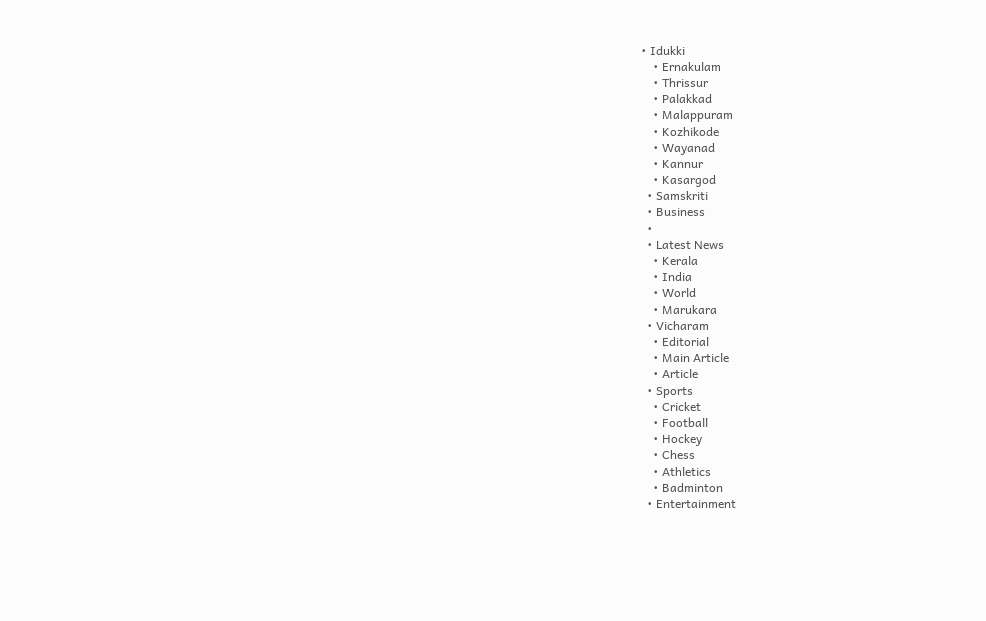• Idukki
    • Ernakulam
    • Thrissur
    • Palakkad
    • Malappuram
    • Kozhikode
    • Wayanad
    • Kannur
    • Kasargod
  • Samskriti
  • Business
  •
  • Latest News
    • Kerala
    • India
    • World
    • Marukara
  • Vicharam
    • Editorial
    • Main Article
    • Article
  • Sports
    • Cricket
    • Football
    • Hockey
    • Chess
    • Athletics
    • Badminton
  • Entertainment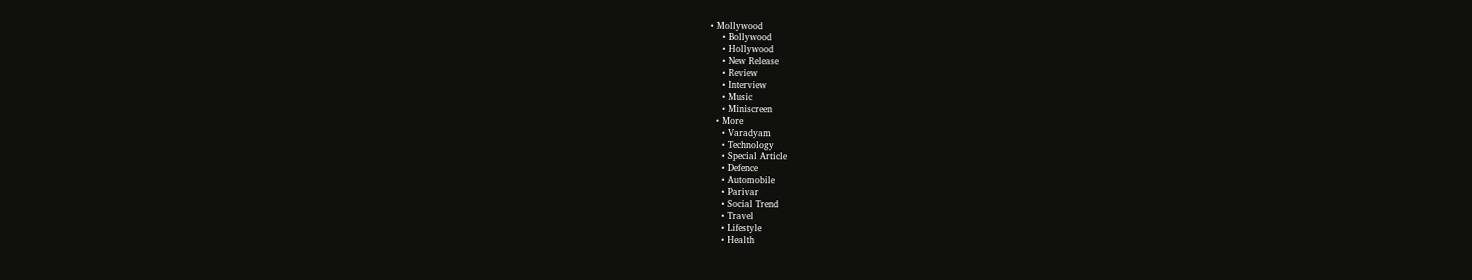• Mollywood
    • Bollywood
    • Hollywood
    • New Release
    • Review
    • Interview
    • Music
    • Miniscreen
  • More
    • Varadyam
    • Technology
    • Special Article
    • Defence
    • Automobile
    • Parivar
    • Social Trend
    • Travel
    • Lifestyle
    • Health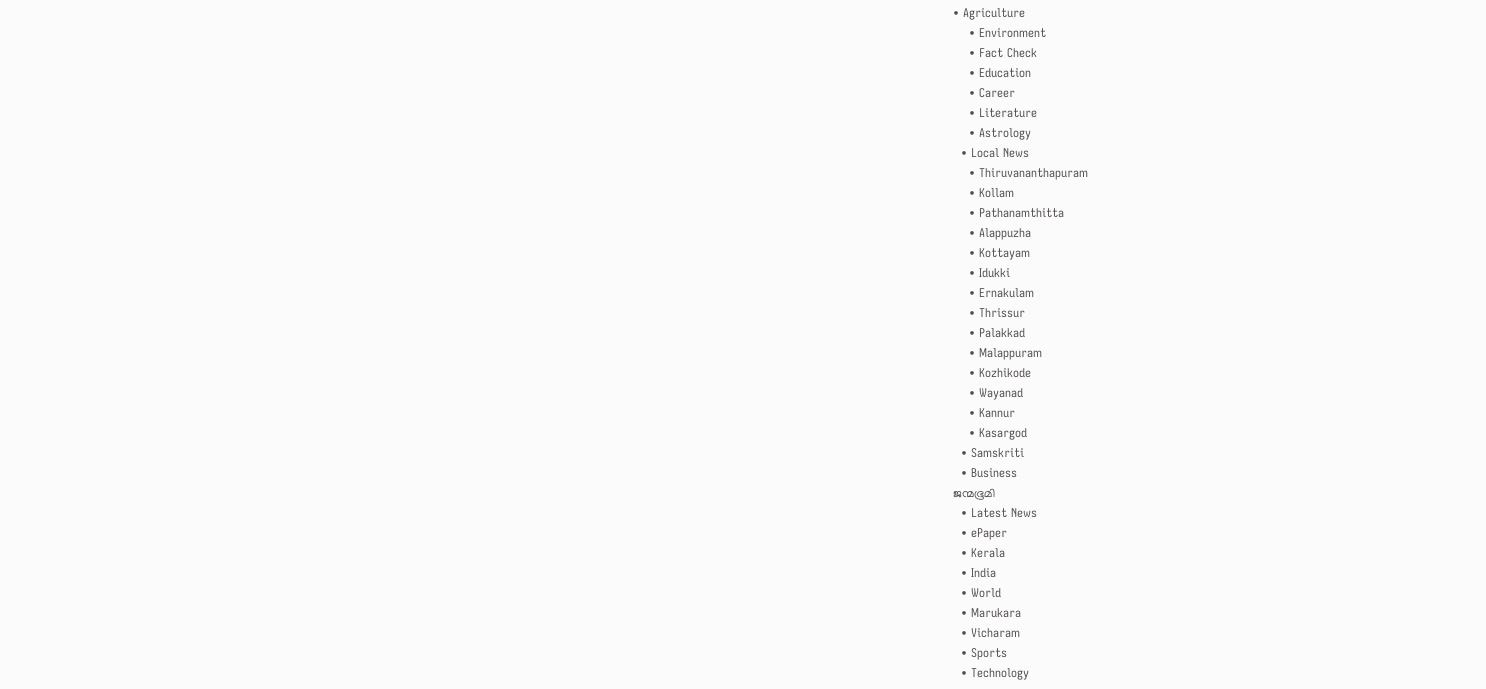• Agriculture
    • Environment
    • Fact Check
    • Education
    • Career
    • Literature
    • Astrology
  • Local News
    • Thiruvananthapuram
    • Kollam
    • Pathanamthitta
    • Alappuzha
    • Kottayam
    • Idukki
    • Ernakulam
    • Thrissur
    • Palakkad
    • Malappuram
    • Kozhikode
    • Wayanad
    • Kannur
    • Kasargod
  • Samskriti
  • Business
ജന്മഭൂമി
  • Latest News
  • ePaper
  • Kerala
  • India
  • World
  • Marukara
  • Vicharam
  • Sports
  • Technology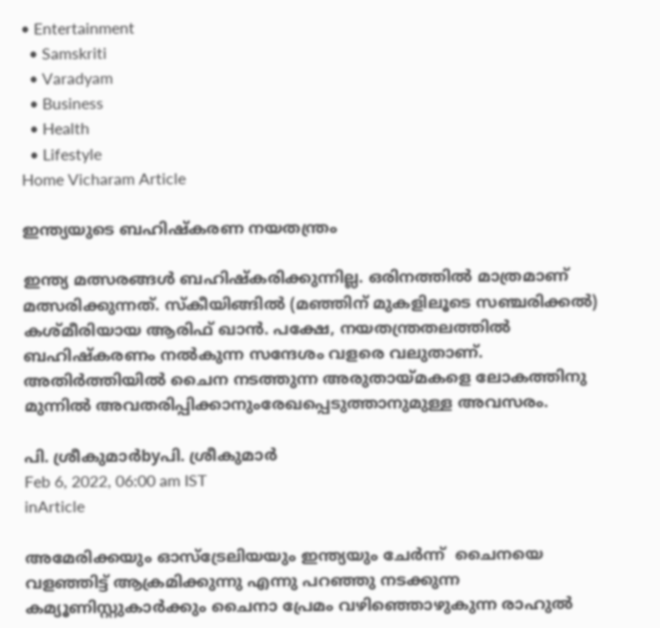• Entertainment
  • Samskriti
  • Varadyam
  • Business
  • Health
  • Lifestyle
Home Vicharam Article

ഇന്ത്യയുടെ ബഹിഷ്‌കരണ നയതന്ത്രം

ഇന്ത്യ മത്സരങ്ങള്‍ ബഹിഷ്‌കരിക്കുന്നില്ല. ഒരിനത്തില്‍ മാത്രമാണ് മത്സരിക്കുന്നത്. സ്‌കീയിങ്ങില്‍ (മഞ്ഞിന് മുകളിലൂടെ സഞ്ചരിക്കല്‍) കശ്മീരിയായ ആരിഫ് ഖാന്‍. പക്ഷേ, നയതന്ത്രതലത്തില്‍ ബഹിഷ്‌കരണം നല്‍കുന്ന സന്ദേശം വളരെ വലുതാണ്. അതിര്‍ത്തിയില്‍ ചൈന നടത്തുന്ന അരുതായ്‌മകളെ ലോകത്തിനു മുന്നില്‍ അവതരിപ്പിക്കാനുംരേഖപ്പെടുത്താനുമുള്ള അവസരം.

പി. ശ്രീകുമാര്‍byപി. ശ്രീകുമാര്‍
Feb 6, 2022, 06:00 am IST
inArticle

അമേരിക്കയും ഓസ്ട്രേലിയയും ഇന്ത്യയും ചേര്‍ന്ന്  ചൈനയെ വളഞ്ഞിട്ട് ആക്രമിക്കുന്നു എന്നു പറഞ്ഞു നടക്കുന്ന കമ്യൂണിസ്റ്റുകാര്‍ക്കും ചൈനാ പ്രേമം വഴിഞ്ഞൊഴുകുന്ന രാഹുല്‍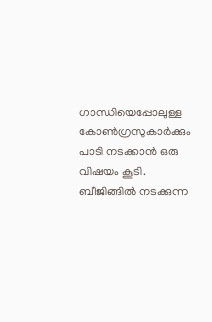ഗാന്ധിയെപ്പോലുള്ള കോണ്‍ഗ്രസുകാര്‍ക്കും പാടി നടക്കാന്‍ ഒരു വിഷയം കൂടി. ബീജിങ്ങില്‍ നടക്കുന്ന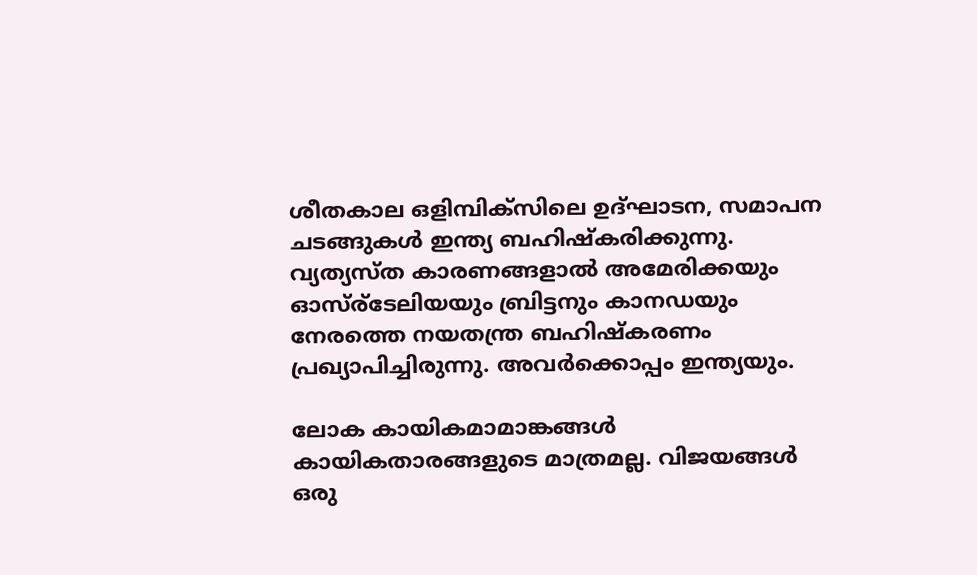ശീതകാല ഒളിമ്പിക്‌സിലെ ഉദ്ഘാടന, സമാപന ചടങ്ങുകള്‍ ഇന്ത്യ ബഹിഷ്‌കരിക്കുന്നു. വ്യത്യസ്ത കാരണങ്ങളാല്‍ അമേരിക്കയും ഓസ്ര്ടേലിയയും ബ്രിട്ടനും കാനഡയും നേരത്തെ നയതന്ത്ര ബഹിഷ്‌കരണം പ്രഖ്യാപിച്ചിരുന്നു. അവര്‍ക്കൊപ്പം ഇന്ത്യയും.

ലോക കായികമാമാങ്കങ്ങള്‍ കായികതാരങ്ങളുടെ മാത്രമല്ല. വിജയങ്ങള്‍ ഒരു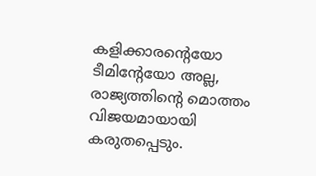കളിക്കാരന്റെയോ ടീമിന്റേയോ അല്ല, രാജ്യത്തിന്റെ മൊത്തം വിജയമായായി കരുതപ്പെടും.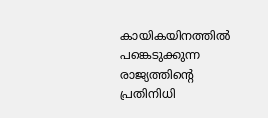കായികയിനത്തില്‍ പങ്കെടുക്കുന്ന രാജ്യത്തിന്റെ പ്രതിനിധി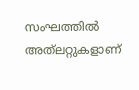സംഘത്തില്‍ അത്‌ലറ്റുകളാണ്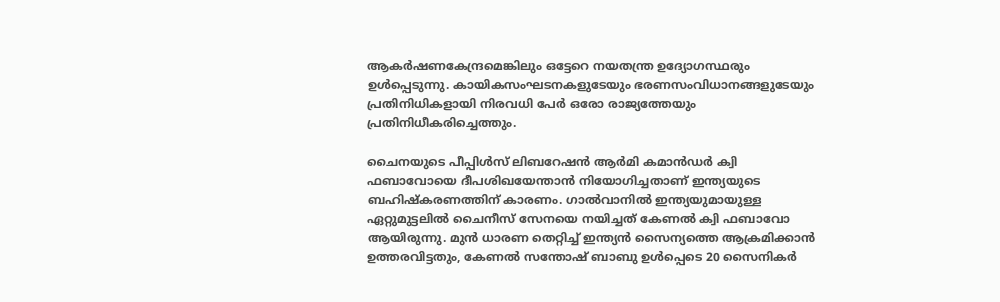ആകര്‍ഷണകേന്ദ്രമെങ്കിലും ഒട്ടേറെ നയതന്ത്ര ഉദ്യോഗസ്ഥരും ഉള്‍പ്പെടുന്നു. കായികസംഘടനകളുടേയും ഭരണസംവിധാനങ്ങളുടേയും പ്രതിനിധികളായി നിരവധി പേര്‍ ഒരോ രാജ്യത്തേയും പ്രതിനിധീകരിച്ചെത്തും.

ചൈനയുടെ പീപ്പിള്‍സ് ലിബറേഷന്‍ ആര്‍മി കമാന്‍ഡര്‍ ക്വി ഫബാവോയെ ദീപശിഖയേന്താന്‍ നിയോഗിച്ചതാണ് ഇന്ത്യയുടെ ബഹിഷ്‌കരണത്തിന് കാരണം. ഗാല്‍വാനില്‍ ഇന്ത്യയുമായുള്ള ഏറ്റുമുട്ടലില്‍ ചൈനീസ് സേനയെ നയിച്ചത് കേണല്‍ ക്വി ഫബാവോ ആയിരുന്നു. മുന്‍ ധാരണ തെറ്റിച്ച് ഇന്ത്യന്‍ സൈന്യത്തെ ആക്രമിക്കാന്‍ ഉത്തരവിട്ടതും, കേണല്‍ സന്തോഷ് ബാബു ഉള്‍പ്പെടെ 20 സൈനികര്‍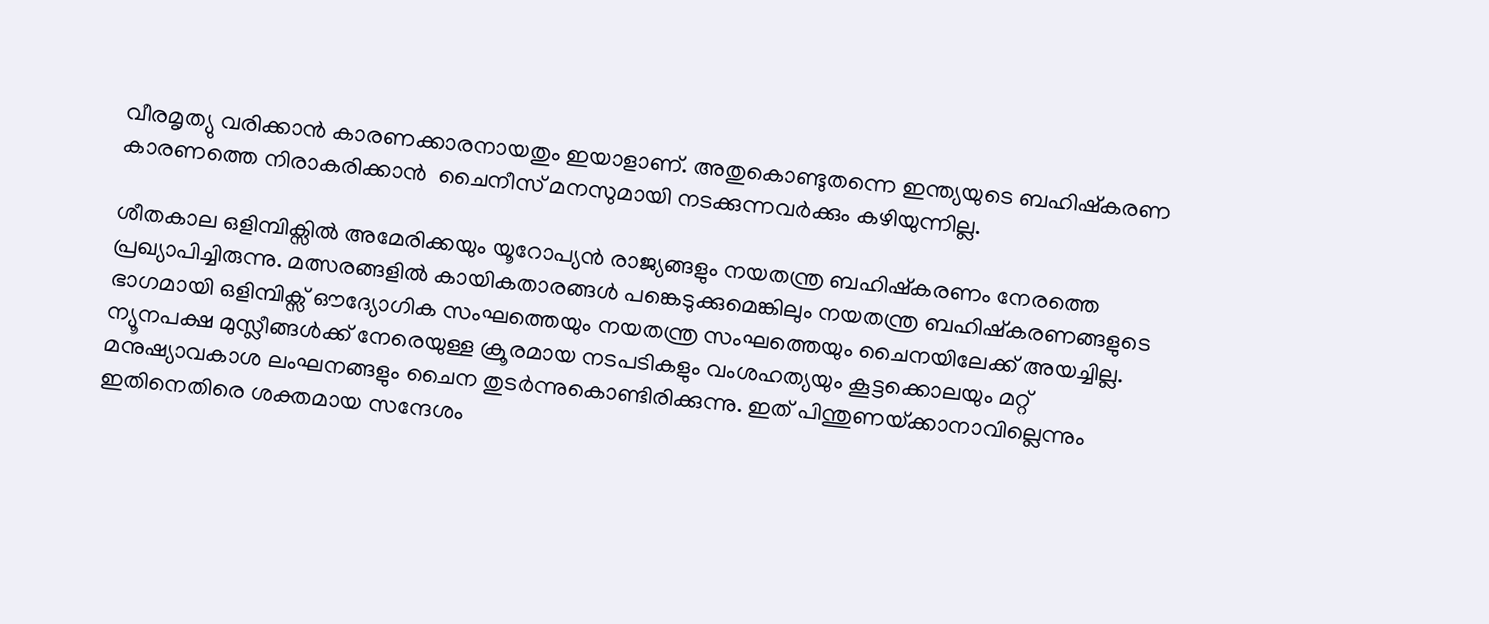വീരമൃത്യു വരിക്കാന്‍ കാരണക്കാരനായതും ഇയാളാണ്. അതുകൊണ്ടുതന്നെ ഇന്ത്യയുടെ ബഹിഷ്‌കരണ കാരണത്തെ നിരാകരിക്കാന്‍  ചൈനീസ് മനസുമായി നടക്കുന്നവര്‍ക്കും കഴിയുന്നില്ല.

ശീതകാല ഒളിമ്പിക്സില്‍ അമേരിക്കയും യൂറോപ്യന്‍ രാജ്യങ്ങളും നയതന്ത്ര ബഹിഷ്‌കരണം നേരത്തെ പ്രഖ്യാപിച്ചിരുന്നു. മത്സരങ്ങളില്‍ കായികതാരങ്ങള്‍ പങ്കെടുക്കുമെങ്കിലും നയതന്ത്ര ബഹിഷ്‌കരണങ്ങളുടെ ഭാഗമായി ഒളിമ്പിക്സ് ഔദ്യോഗിക സംഘത്തെയും നയതന്ത്ര സംഘത്തെയും ചൈനയിലേക്ക് അയച്ചില്ല. ന്യൂനപക്ഷ മുസ്ലീങ്ങള്‍ക്ക് നേരെയുള്ള ക്രൂരമായ നടപടികളും വംശഹത്യയും കൂട്ടക്കൊലയും മറ്റ് മനുഷ്യാവകാശ ലംഘനങ്ങളും ചൈന തുടര്‍ന്നുകൊണ്ടിരിക്കുന്നു. ഇത് പിന്തുണയ്‌ക്കാനാവില്ലെന്നും ഇതിനെതിരെ ശക്തമായ സന്ദേശം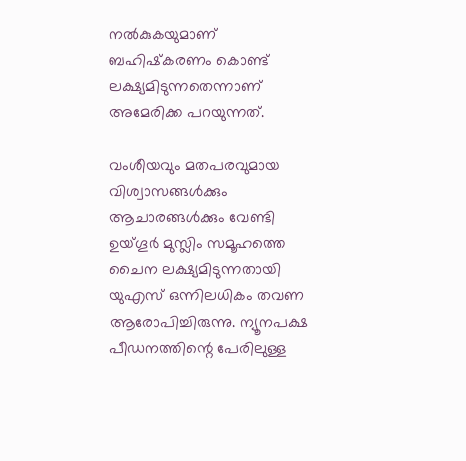നല്‍കുകയുമാണ് ബഹിഷ്‌കരണം കൊണ്ട് ലക്ഷ്യമിടുന്നതെന്നാണ് അമേരിക്ക പറയുന്നത്.

വംശീയവും മതപരവുമായ വിശ്വാസങ്ങള്‍ക്കും ആചാരങ്ങള്‍ക്കും വേണ്ടി ഉയ്ഗൂര്‍ മുസ്ലിം സമൂഹത്തെ ചൈന ലക്ഷ്യമിടുന്നതായി യുഎസ് ഒന്നിലധികം തവണ ആരോപിച്ചിരുന്നു. ന്യൂനപക്ഷ പീഡനത്തിന്റെ പേരിലുള്ള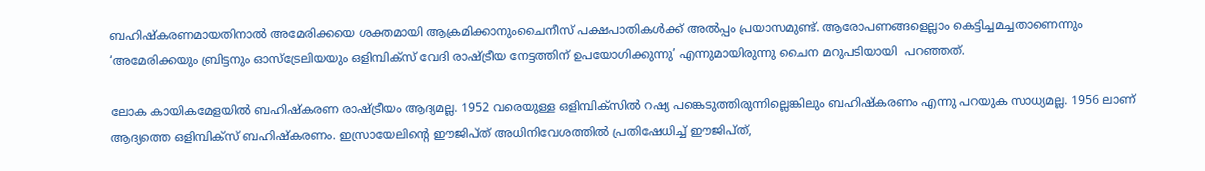ബഹിഷ്‌കരണമായതിനാല്‍ അമേരിക്കയെ ശക്തമായി ആക്രമിക്കാനുംചൈനീസ് പക്ഷപാതികള്‍ക്ക് അല്‍പ്പം പ്രയാസമുണ്ട്. ആരോപണങ്ങളെല്ലാം കെട്ടിച്ചമച്ചതാണെന്നും ‘അമേരിക്കയും ബ്രിട്ടനും ഓസ്ട്രേലിയയും ഒളിമ്പിക്സ് വേദി രാഷ്‌ട്രീയ നേട്ടത്തിന് ഉപയോഗിക്കുന്നു’ എന്നുമായിരുന്നു ചൈന മറുപടിയായി  പറഞ്ഞത്.

ലോക കായികമേളയില്‍ ബഹിഷ്‌കരണ രാഷ്‌ട്രീയം ആദ്യമല്ല. 1952 വരെയുള്ള ഒളിമ്പിക്‌സില്‍ റഷ്യ പങ്കെടുത്തിരുന്നില്ലെങ്കിലും ബഹിഷ്‌കരണം എന്നു പറയുക സാധ്യമല്ല. 1956 ലാണ് ആദ്യത്തെ ഒളിമ്പിക്സ് ബഹിഷ്‌കരണം. ഇസ്രായേലിന്റെ ഈജിപ്ത് അധിനിവേശത്തില്‍ പ്രതിഷേധിച്ച് ഈജിപ്ത്,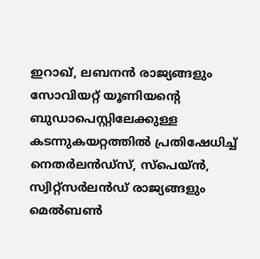ഇറാഖ്, ലബനന്‍ രാജ്യങ്ങളും സോവിയറ്റ് യൂണിയന്റെ ബുഡാപെസ്റ്റിലേക്കുള്ള കടന്നുകയറ്റത്തില്‍ പ്രതിഷേധിച്ച് നെതര്‍ലന്‍ഡ്‌സ്, സ്പെയ്ന്‍, സ്വിറ്റ്സര്‍ലന്‍ഡ് രാജ്യങ്ങളും മെല്‍ബണ്‍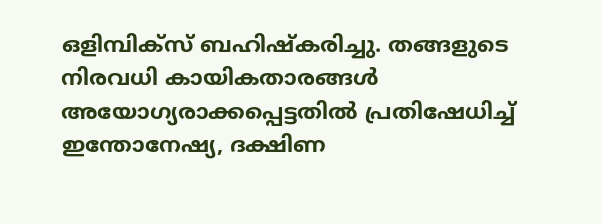ഒളിമ്പിക്സ് ബഹിഷ്‌കരിച്ചു. തങ്ങളുടെ നിരവധി കായികതാരങ്ങള്‍ അയോഗ്യരാക്കപ്പെട്ടതില്‍ പ്രതിഷേധിച്ച് ഇന്തോനേഷ്യ, ദക്ഷിണ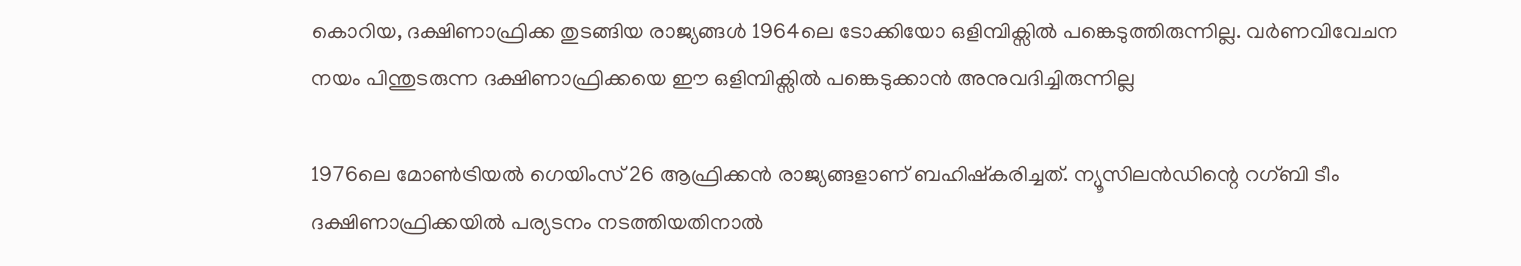കൊറിയ, ദക്ഷിണാഫ്രിക്ക തുടങ്ങിയ രാജ്യങ്ങള്‍ 1964ലെ ടോക്കിയോ ഒളിമ്പിക്സില്‍ പങ്കെടുത്തിരുന്നില്ല. വര്‍ണവിവേചന നയം പിന്തുടരുന്ന ദക്ഷിണാഫ്രിക്കയെ ഈ ഒളിമ്പിക്സില്‍ പങ്കെടുക്കാന്‍ അനുവദിച്ചിരുന്നില്ല

1976ലെ മോണ്‍ട്രിയല്‍ ഗെയിംസ് 26 ആഫ്രിക്കന്‍ രാജ്യങ്ങളാണ് ബഹിഷ്‌കരിച്ചത്. ന്യൂസിലന്‍ഡിന്റെ റഗ്ബി ടീം ദക്ഷിണാഫ്രിക്കയില്‍ പര്യടനം നടത്തിയതിനാല്‍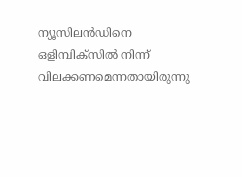ന്യൂസിലന്‍ഡിനെ ഒളിമ്പിക്സില്‍ നിന്ന് വിലക്കണമെന്നതായിരുന്നു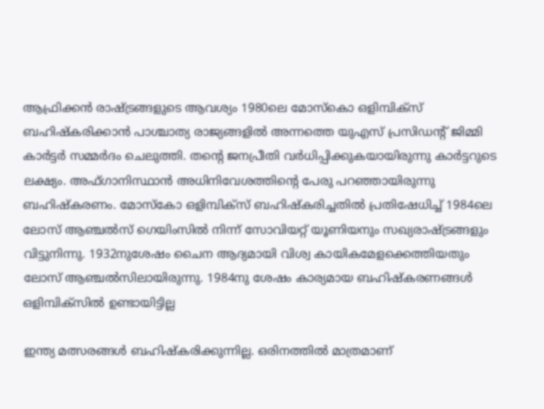ആഫ്രിക്കന്‍ രാഷ്‌ട്രങ്ങളുടെ ആവശ്യം 1980ലെ മോസ്‌കൊ ഒളിമ്പിക്സ് ബഹിഷ്‌കരിക്കാന്‍ പാശ്ചാത്യ രാജ്യങ്ങളില്‍ അന്നത്തെ യുഎസ് പ്രസിഡന്റ് ജിമ്മി കാര്‍ട്ടര്‍ സമ്മര്‍ദം ചെലുത്തി. തന്റെ ജനപ്രീതി വര്‍ധിപ്പിക്കുകയായിരുന്നു കാര്‍ട്ടറുടെ ലക്ഷ്യം. അഫ്ഗാനിസ്ഥാന്‍ അധിനിവേശത്തിന്റെ പേരു പറഞ്ഞായിരുന്നു ബഹിഷ്‌കരണം. മോസ്‌കോ ഒളിമ്പിക്സ് ബഹിഷ്‌കരിച്ചതില്‍ പ്രതിഷേധിച്ച് 1984ലെ ലോസ് ആഞ്ചല്‍സ് ഗെയിംസില്‍ നിന്ന് സോവിയറ്റ് യൂണിയനും സഖ്യരാഷ്‌ട്രങ്ങളും വിട്ടുനിന്നു. 1932നുശേഷം ചൈന ആദ്യമായി വിശ്വ കായികമേളക്കെത്തിയതും ലോസ് ആഞ്ചല്‍സിലായിരുന്നു. 1984നു ശേഷം കാര്യമായ ബഹിഷ്‌കരണങ്ങള്‍ ഒളിമ്പിക്‌സില്‍ ഉണ്ടായിട്ടില്ല

ഇന്ത്യ മത്സരങ്ങള്‍ ബഹിഷ്‌കരിക്കുന്നില്ല. ഒരിനത്തില്‍ മാത്രമാണ്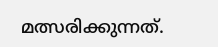മത്സരിക്കുന്നത്.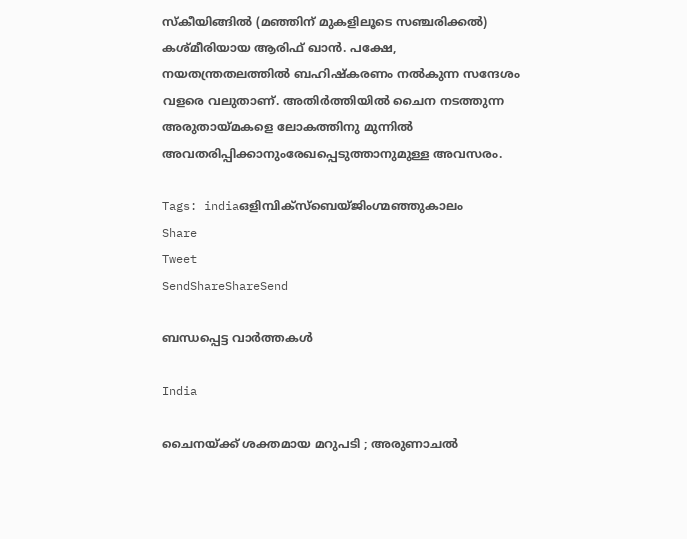സ്‌കീയിങ്ങില്‍ (മഞ്ഞിന് മുകളിലൂടെ സഞ്ചരിക്കല്‍) കശ്മീരിയായ ആരിഫ് ഖാന്‍. പക്ഷേ, നയതന്ത്രതലത്തില്‍ ബഹിഷ്‌കരണം നല്‍കുന്ന സന്ദേശം വളരെ വലുതാണ്. അതിര്‍ത്തിയില്‍ ചൈന നടത്തുന്ന അരുതായ്‌മകളെ ലോകത്തിനു മുന്നില്‍ അവതരിപ്പിക്കാനുംരേഖപ്പെടുത്താനുമുള്ള അവസരം.

Tags: indiaഒളിമ്പിക്സ്ബെയ്ജിംഗ്മഞ്ഞുകാലം
Share
Tweet
SendShareShareSend

ബന്ധപ്പെട്ട വാര്‍ത്തകള്‍

India

ചൈനയ്‌ക്ക് ശക്തമായ മറുപടി ; അരുണാചൽ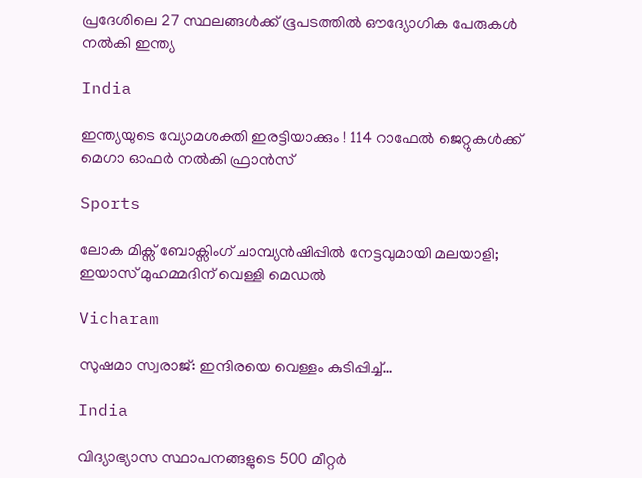പ്രദേശിലെ 27 സ്ഥലങ്ങൾക്ക് ഭൂപടത്തിൽ ഔദ്യോഗിക പേരുകൾ നൽകി ഇന്ത്യ

India

ഇന്ത്യയുടെ വ്യോമശക്തി ഇരട്ടിയാക്കും ! 114 റാഫേൽ ജെറ്റുകൾക്ക് മെഗാ ഓഫർ നൽകി ഫ്രാൻസ്

Sports

ലോക മിക്സ് ബോക്സിംഗ് ചാമ്പ്യൻഷിപ്പിൽ നേട്ടവുമായി മലയാളി; ഇയാസ് മുഹമ്മദിന് വെള്ളി മെഡൽ

Vicharam

സുഷമാ സ്വരാജ്: ഇന്ദിരയെ വെള്ളം കുടിപ്പിച്ച്…

India

വിദ്യാഭ്യാസ സ്ഥാപനങ്ങളുടെ 500 മീറ്റർ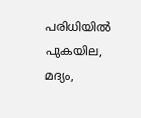പരിധിയിൽ പുകയില, മദ്യം,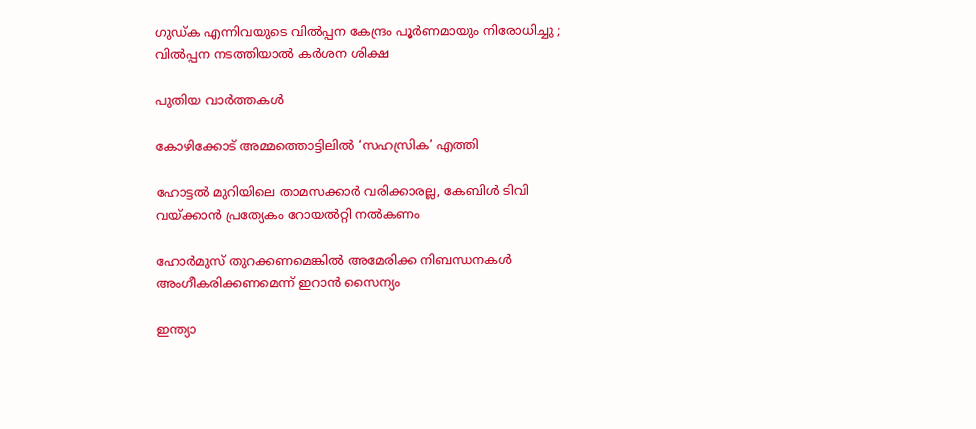ഗുഡ്ക എന്നിവയുടെ വിൽപ്പന കേന്ദ്രം പൂർണമായും നിരോധിച്ചു ; വിൽപ്പന നടത്തിയാൽ കർശന ശിക്ഷ

പുതിയ വാര്‍ത്തകള്‍

കോഴിക്കോട് അമ്മത്തൊട്ടിലില്‍ ‘സഹസ്രിക’ എത്തി

ഹോട്ടല്‍ മുറിയിലെ താമസക്കാര്‍ വരിക്കാരല്ല, കേബിള്‍ ടിവി വയ്‌ക്കാന്‍ പ്രത്യേകം റോയല്‍റ്റി നല്‍കണം

ഹോര്‍മുസ് തുറക്കണമെങ്കില്‍ അമേരിക്ക നിബന്ധനകള്‍ അംഗീകരിക്കണമെന്ന് ഇറാന്‍ സൈന്യം

ഇന്ത്യാ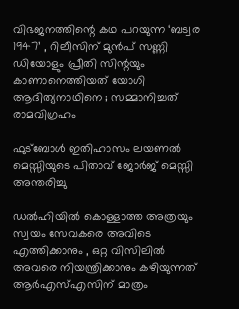വിഭജനത്തിന്റെ കഥ പറയുന്ന ‘ബട്വര 1947’ , റിലീസിന് മുൻപ് സണ്ണി ഡിയോളും പ്രീതി സിന്റയും കാണാനെത്തിയത് യോഗി ആദിത്യനാഥിനെ ; സമ്മാനിച്ചത് രാമവിഗ്രഹം

ഫുട്‌ബോള്‍ ഇതിഹാസം ലയണല്‍ മെസ്സിയുടെ പിതാവ് ജോര്‍ജ് മെസ്സി അന്തരിച്ചു

ഡൽഹിയിൽ കൊള്ളാത്ത അത്രയും സ്വയം സേവകരെ അവിടെ എത്തിക്കാനും , ഒറ്റ വിസിലിൽ അവരെ നിയന്ത്രിക്കാനും കഴിയുന്നത് ആർഎസ്എസിന് മാത്രം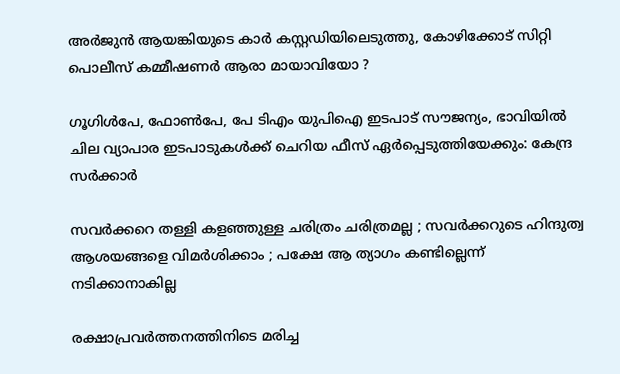അര്‍ജുന്‍ ആയങ്കിയുടെ കാര്‍ കസ്റ്റഡിയിലെടുത്തു, കോഴിക്കോട് സിറ്റി പൊലീസ് കമ്മീഷണര്‍ ആരാ മായാവിയോ ?

ഗൂഗിള്‍പേ, ഫോണ്‍പേ, പേ ടിഎം യുപിഐ ഇടപാട് സൗജന്യം, ഭാവിയില്‍ ചില വ്യാപാര ഇടപാടുകള്‍ക്ക് ചെറിയ ഫീസ് ഏര്‍പ്പെടുത്തിയേക്കും: കേന്ദ്ര സര്‍ക്കാര്‍

സവർക്കറെ തള്ളി കളഞ്ഞുള്ള ചരിത്രം ചരിത്രമല്ല ; സവർക്കറുടെ ഹിന്ദുത്വ ആശയങ്ങളെ വിമർശിക്കാം ; പക്ഷേ ആ ത്യാഗം കണ്ടില്ലെന്ന് നടിക്കാനാകില്ല

രക്ഷാപ്രവര്‍ത്തനത്തിനിടെ മരിച്ച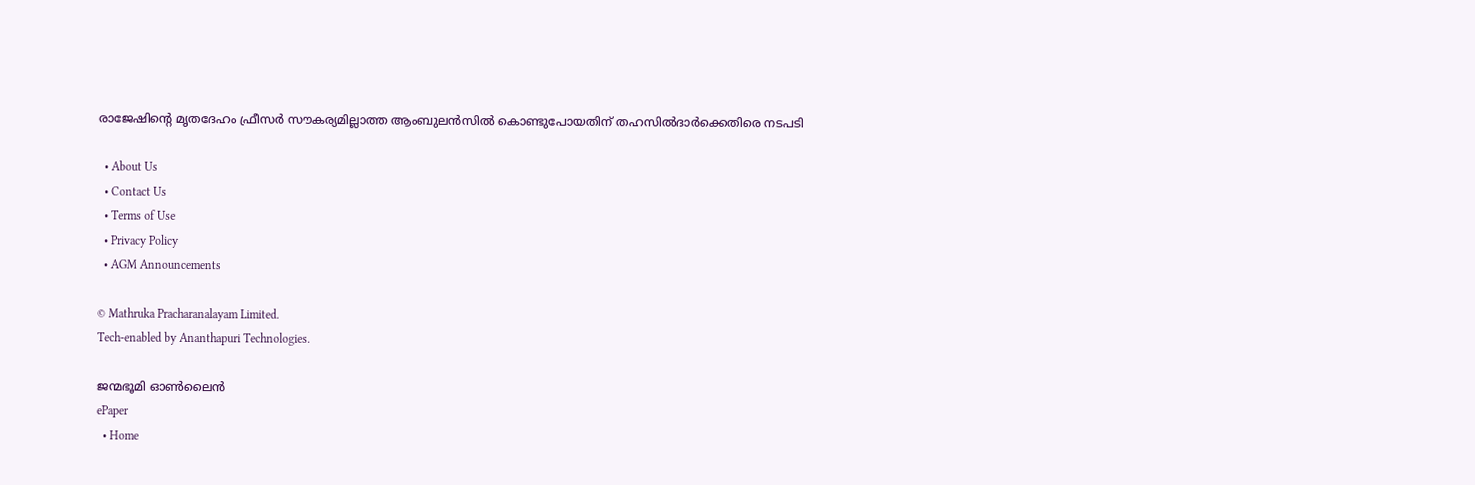രാജേഷിന്റെ മൃതദേഹം ഫ്രീസര്‍ സൗകര്യമില്ലാത്ത ആംബുലന്‍സില്‍ കൊണ്ടുപോയതിന് തഹസില്‍ദാര്‍ക്കെതിരെ നടപടി

  • About Us
  • Contact Us
  • Terms of Use
  • Privacy Policy
  • AGM Announcements

© Mathruka Pracharanalayam Limited.
Tech-enabled by Ananthapuri Technologies.

ജന്മഭൂമി ഓണ്‍ലൈന്‍
ePaper
  • Home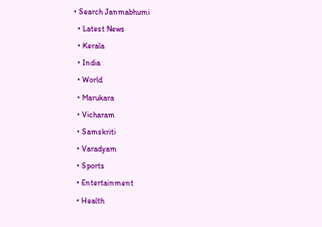• Search Janmabhumi
  • Latest News
  • Kerala
  • India
  • World
  • Marukara
  • Vicharam
  • Samskriti
  • Varadyam
  • Sports
  • Entertainment
  • Health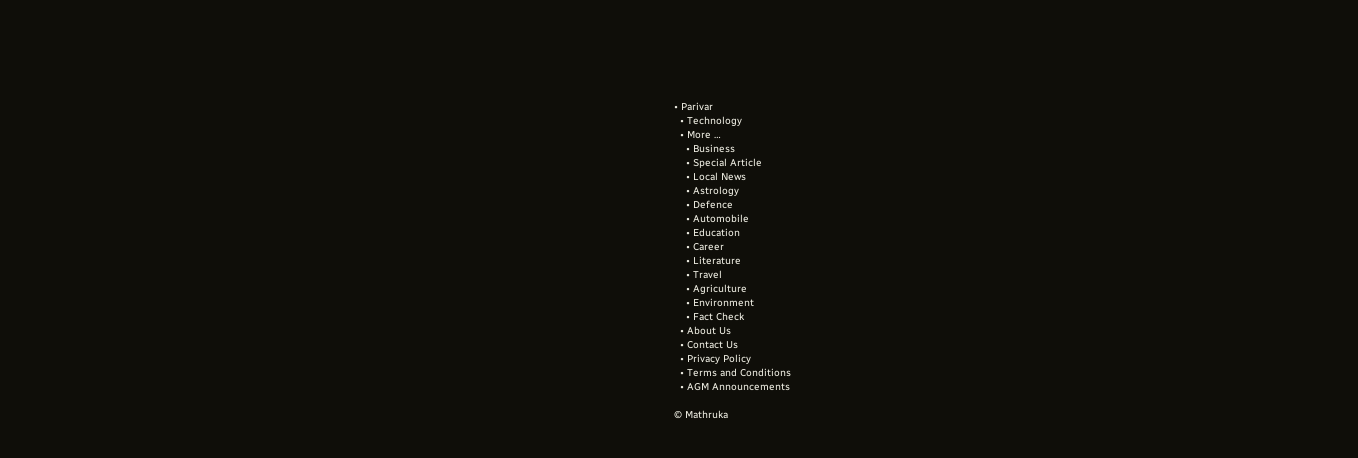• Parivar
  • Technology
  • More …
    • Business
    • Special Article
    • Local News
    • Astrology
    • Defence
    • Automobile
    • Education
    • Career
    • Literature
    • Travel
    • Agriculture
    • Environment
    • Fact Check
  • About Us
  • Contact Us
  • Privacy Policy
  • Terms and Conditions
  • AGM Announcements

© Mathruka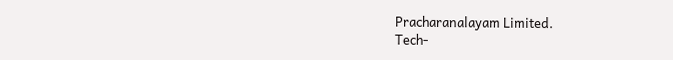Pracharanalayam Limited.
Tech-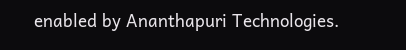enabled by Ananthapuri Technologies.